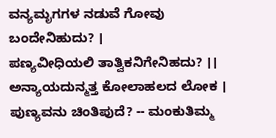ವನ್ಯಮೃಗಗಳ ನಡುವೆ ಗೋವು ಬಂದೇನಿಹುದು? ।
ಪಣ್ಯವೀಧಿಯಲಿ ತಾತ್ವಿಕನಿಗೇನಿಹದು? ।।
ಅನ್ಯಾಯದುನ್ಮತ್ತ ಕೋಲಾಹಲದ ಲೋಕ ।
ಪುಣ್ಯವನು ಚಿಂತಿಪುದೆ? -- ಮಂಕುತಿಮ್ಮ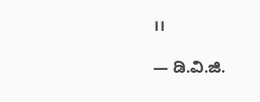।।

— ಡಿ.ವಿ.ಜಿ.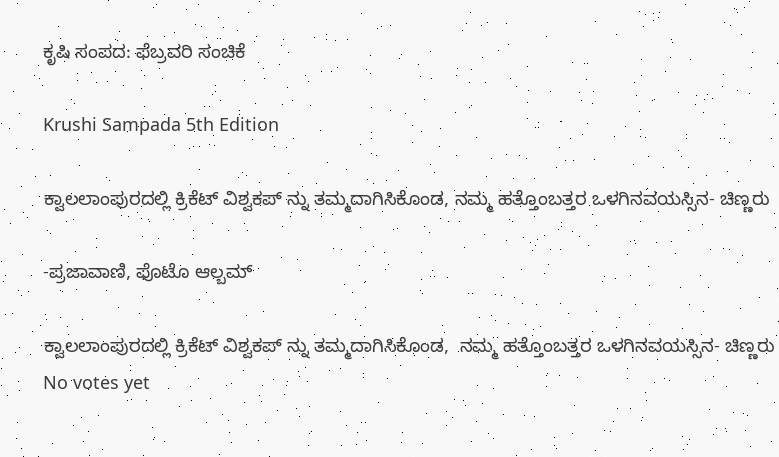ಕೃಷಿ ಸಂಪದ: ಫೆಬ್ರವರಿ ಸಂಚಿಕೆ

Krushi Sampada 5th Edition

ಕ್ವಾಲಲಾಂಪುರದಲ್ಲಿ ಕ್ರಿಕೆಟ್ ವಿಶ್ವಕಪ್ ನ್ನು ತಮ್ಮದಾಗಿಸಿಕೊಂಡ, ನಮ್ಮ ಹತ್ತೊಂಬತ್ತರ ಒಳಗಿನವಯಸ್ಸಿನ- ಚಿಣ್ಣರು

-ಪ್ರಜಾವಾಣಿ, ಫೊಟೊ ಆಲ್ಬಮ್

ಕ್ವಾಲಲಾಂಪುರದಲ್ಲಿ ಕ್ರಿಕೆಟ್ ವಿಶ್ವಕಪ್ ನ್ನು ತಮ್ಮದಾಗಿಸಿಕೊಂಡ,  ನಮ್ಮ ಹತ್ತೊಂಬತ್ತರ ಒಳಗಿನವಯಸ್ಸಿನ- ಚಿಣ್ಣರು
No votes yet